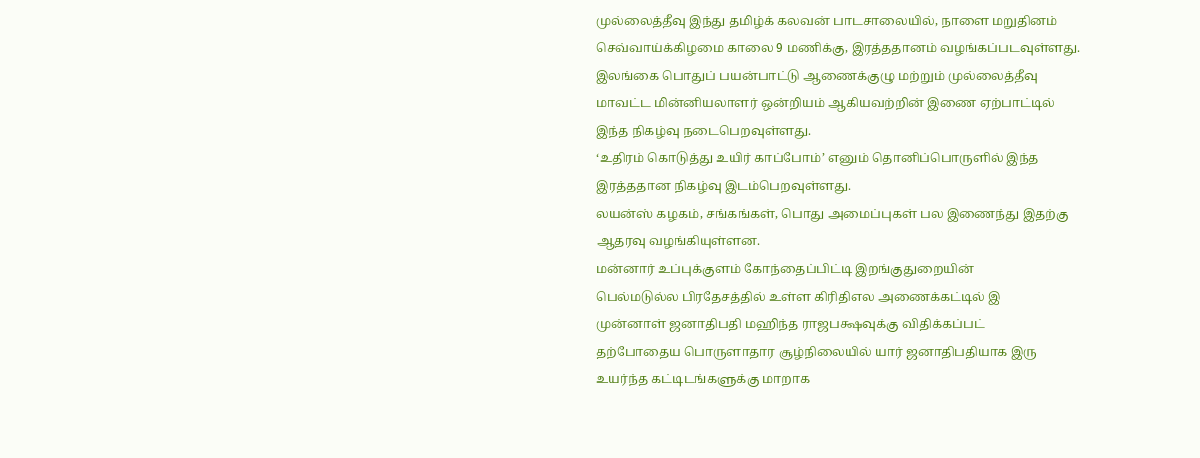முல்லைத்தீவு இந்து தமிழ்க் கலவன் பாடசாலையில், நாளை மறுதினம் செவ்வாய்க்கிழமை காலை 9 மணிக்கு, இரத்ததானம் வழங்கப்படவுள்ளது.
இலங்கை பொதுப் பயன்பாட்டு ஆணைக்குழு மற்றும் முல்லைத்தீவு மாவட்ட மின்னியலாளர் ஒன்றியம் ஆகியவற்றின் இணை ஏற்பாட்டில் இந்த நிகழ்வு நடைபெறவுள்ளது.
‘உதிரம் கொடுத்து உயிர் காப்போம்’ எனும் தொனிப்பொருளில் இந்த இரத்ததான நிகழ்வு இடம்பெறவுள்ளது.
லயன்ஸ் கழகம், சங்கங்கள், பொது அமைப்புகள் பல இணைந்து இதற்கு ஆதரவு வழங்கியுள்ளன.
மன்னார் உப்புக்குளம் கோந்தைப்பிட்டி இறங்குதுறையின்
பெல்மடுல்ல பிரதேசத்தில் உள்ள கிரிதிஎல அணைக்கட்டில் இ
முன்னாள் ஜனாதிபதி மஹிந்த ராஜபக்ஷவுக்கு விதிக்கப்பட்
தற்போதைய பொருளாதார சூழ்நிலையில் யார் ஜனாதிபதியாக இரு
உயர்ந்த கட்டிடங்களுக்கு மாறாக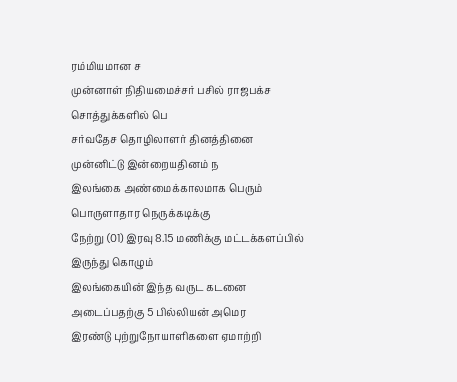ரம்மியமான ச
முன்னாள் நிதியமைச்சர் பசில் ராஜபக்ச சொத்துக்களில் பெ
சர்வதேச தொழிலாளர் தினத்தினை முன்னிட்டு இன்றையதினம் ந
இலங்கை அண்மைக்காலமாக பெரும் பொருளாதார நெருக்கடிக்கு
நேற்று (01) இரவு 8.15 மணிக்கு மட்டக்களப்பில் இருந்து கொழும்
இலங்கையின் இந்த வருட கடனை அடைப்பதற்கு 5 பில்லியன் அமெர
இரண்டு புற்றுநோயாளிகளை ஏமாற்றி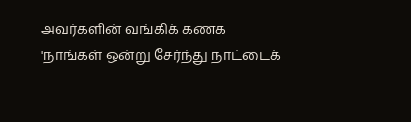அவர்களின் வங்கிக் கணக
'நாங்கள் ஒன்று சேர்ந்து நாட்டைக்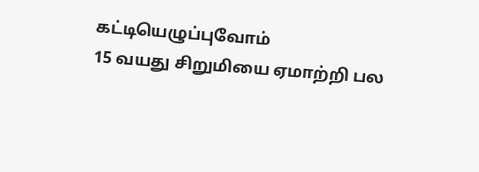கட்டியெழுப்புவோம்
15 வயது சிறுமியை ஏமாற்றி பல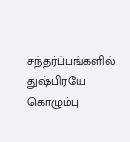சந்தர்ப்பங்களில் துஷ்பிரயே
கொழும்பு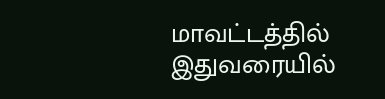மாவட்டத்தில் இதுவரையில்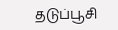தடுப்பூசி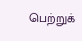பெற்றுக்